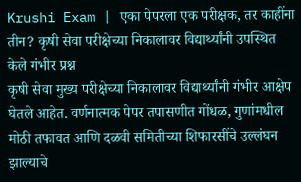Krushi Exam | एका पेपरला एक परीक्षक, तर काहींना तीन? कृषी सेवा परीक्षेच्या निकालावर विद्यार्थ्यांनी उपस्थित केले गंभीर प्रश्न
कृषी सेवा मुख्य परीक्षेच्या निकालावर विद्यार्थ्यांनी गंभीर आक्षेप घेतले आहेत. वर्णनात्मक पेपर तपासणीत गोंधळ, गुणांमधील मोठी तफावत आणि दळवी समितीच्या शिफारसींचे उल्लंघन झाल्याचे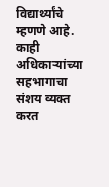विद्यार्थ्यांचे म्हणणे आहे. काही अधिकाऱ्यांच्या सहभागाचा संशय व्यक्त करत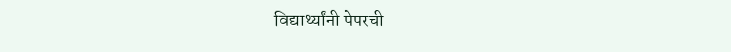विद्यार्थ्यांनी पेपरची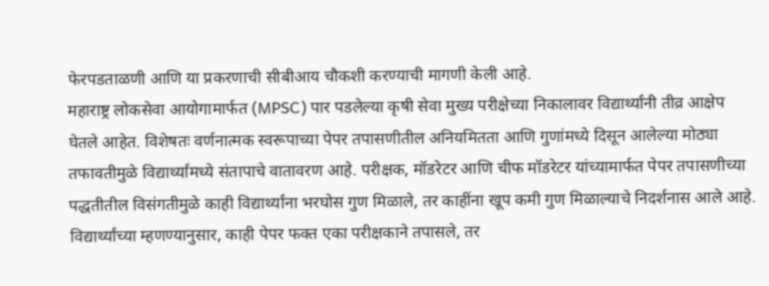फेरपडताळणी आणि या प्रकरणाची सीबीआय चौकशी करण्याची मागणी केली आहे.
महाराष्ट्र लोकसेवा आयोगामार्फत (MPSC) पार पडलेल्या कृषी सेवा मुख्य परीक्षेच्या निकालावर विद्यार्थ्यांनी तीव्र आक्षेप घेतले आहेत. विशेषतः वर्णनात्मक स्वरूपाच्या पेपर तपासणीतील अनियमितता आणि गुणांमध्ये दिसून आलेल्या मोठ्या तफावतीमुळे विद्यार्थ्यांमध्ये संतापाचे वातावरण आहे. परीक्षक, मॉडरेटर आणि चीफ मॉडरेटर यांच्यामार्फत पेपर तपासणीच्या पद्धतीतील विसंगतीमुळे काही विद्यार्थ्यांना भरघोस गुण मिळाले, तर काहींना खूप कमी गुण मिळाल्याचे निदर्शनास आले आहे.
विद्यार्थ्यांच्या म्हणण्यानुसार, काही पेपर फक्त एका परीक्षकाने तपासले, तर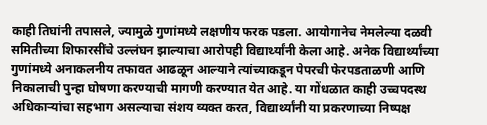काही तिघांनी तपासले, ज्यामुळे गुणांमध्ये लक्षणीय फरक पडला. आयोगानेच नेमलेल्या दळवी समितीच्या शिफारसींचे उल्लंघन झाल्याचा आरोपही विद्यार्थ्यांनी केला आहे. अनेक विद्यार्थ्यांच्या गुणांमध्ये अनाकलनीय तफावत आढळून आल्याने त्यांच्याकडून पेपरची फेरपडताळणी आणि निकालाची पुन्हा घोषणा करण्याची मागणी करण्यात येत आहे. या गोंधळात काही उच्चपदस्थ अधिकाऱ्यांचा सहभाग असल्याचा संशय व्यक्त करत, विद्यार्थ्यांनी या प्रकरणाच्या निष्पक्ष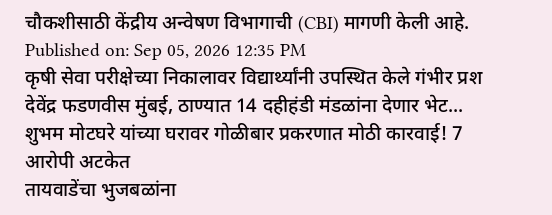चौकशीसाठी केंद्रीय अन्वेषण विभागाची (CBI) मागणी केली आहे.
Published on: Sep 05, 2026 12:35 PM
कृषी सेवा परीक्षेच्या निकालावर विद्यार्थ्यांनी उपस्थित केले गंभीर प्रश
देवेंद्र फडणवीस मुंबई, ठाण्यात 14 दहीहंडी मंडळांना देणार भेट...
शुभम मोटघरे यांच्या घरावर गोळीबार प्रकरणात मोठी कारवाई! 7 आरोपी अटकेत
तायवाडेंचा भुजबळांना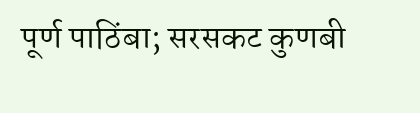पूर्ण पाठिंबा; सरसकट कुणबी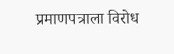प्रमाणपत्राला विरोध